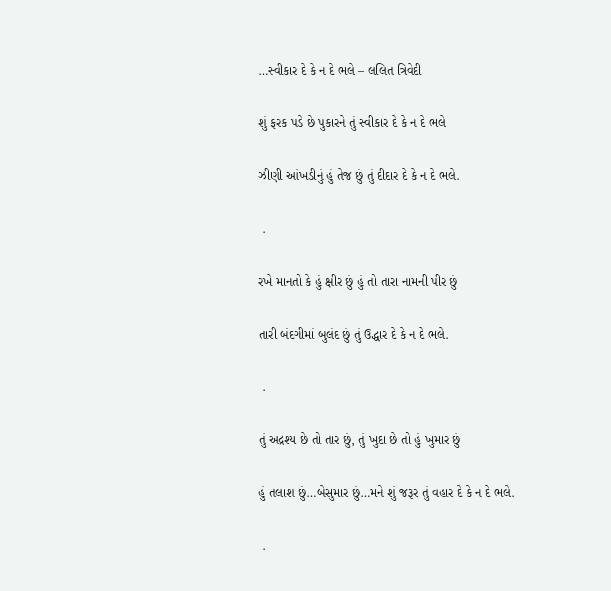…સ્વીકાર દે કે ન દે ભલે – લલિત ત્રિવેદી

શું ફરક પડે છે પુકારને તું સ્વીકાર દે કે ન દે ભલે

ઝીણી આંખડીનું હું તેજ છું તું દીદાર દે કે ન દે ભલે.

 .

રખે માનતો કે હું ક્ષીર છું હું તો તારા નામની પીર છું

તારી બંદગીમાં બુલંદ છું તું ઉદ્ધાર દે કે ન દે ભલે.

 .

તું અદ્રશ્ય છે તો તાર છું, તું ખુદા છે તો હું ખુમાર છું

હું તલાશ છું…બેસુમાર છું…મને શું જરૂર તું વહાર દે કે ન દે ભલે.

 .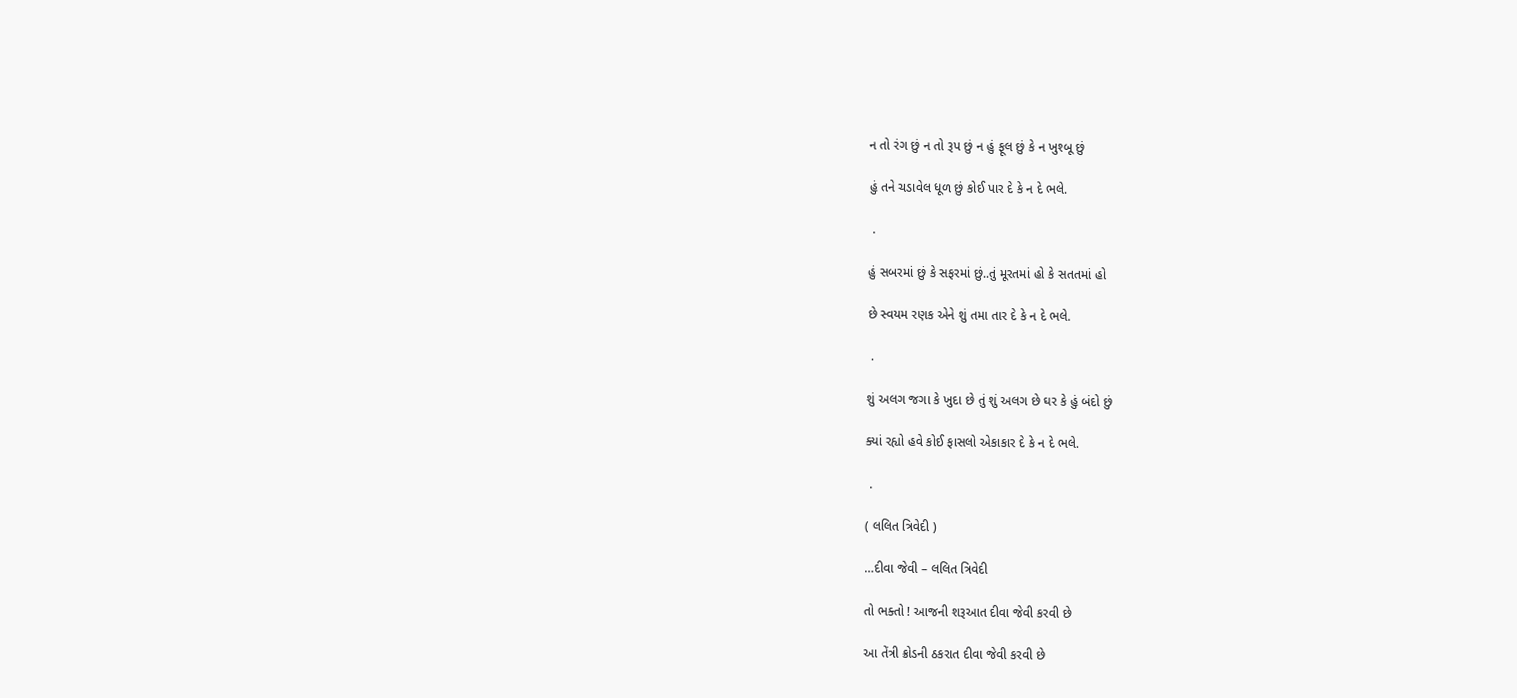ન તો રંગ છું ન તો રૂપ છું ન હું ફૂલ છું કે ન ખુશ્બૂ છું

હું તને ચડાવેલ ધૂળ છું કોઈ પાર દે કે ન દે ભલે.

 .

હું સબરમાં છું કે સફરમાં છું..તું મૂરતમાં હો કે સતતમાં હો

છે સ્વયમ રણક એને શું તમા તાર દે કે ન દે ભલે.

 .

શું અલગ જગા કે ખુદા છે તું શું અલગ છે ઘર કે હું બંદો છું

ક્યાં રહ્યો હવે કોઈ ફાસલો એકાકાર દે કે ન દે ભલે.

 .

( લલિત ત્રિવેદી )

…દીવા જેવી – લલિત ત્રિવેદી

તો ભક્તો ! આજની શરૂઆત દીવા જેવી કરવી છે

આ તેંત્રી ક્રોડની ઠકરાત દીવા જેવી કરવી છે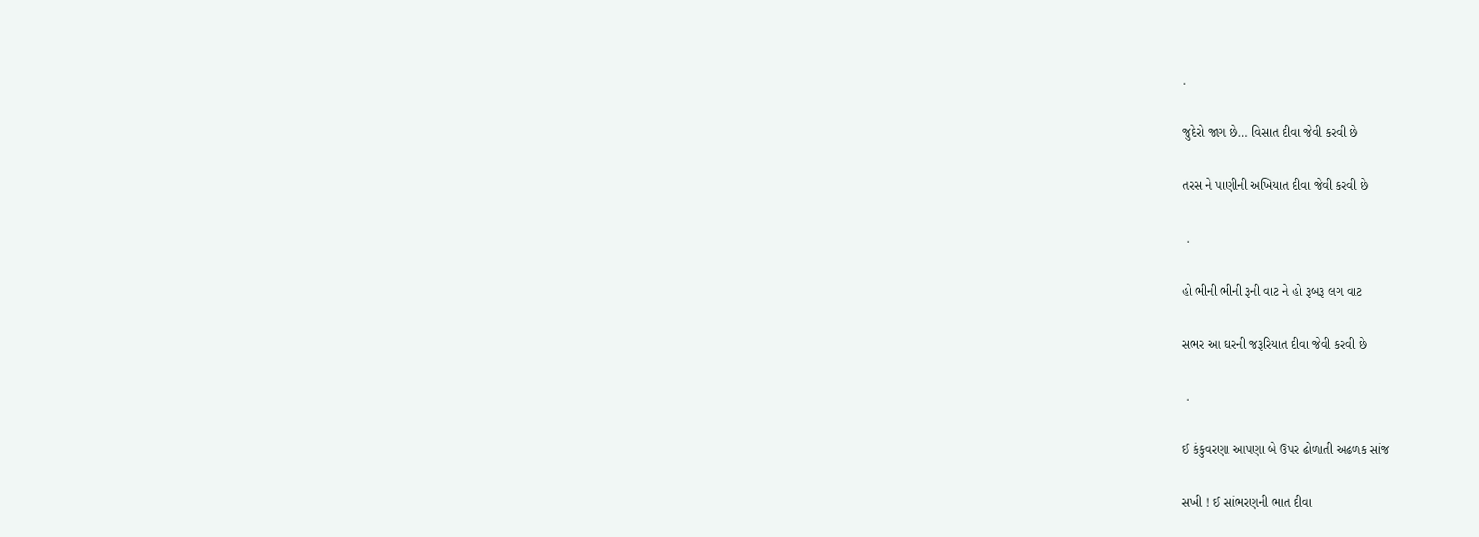.

જુદેરો જાગ છે… વિસાત દીવા જેવી કરવી છે

તરસ ને પાણીની અખિયાત દીવા જેવી કરવી છે

 .

હો ભીની ભીની રૂની વાટ ને હો રૂબરૂ લગ વાટ

સભર આ ઘરની જરૂરિયાત દીવા જેવી કરવી છે

 .

ઈ કંકુવરણા આપણા બે ઉપર ઢોળાતી અઢળક સાંજ

સખી ! ઈ સાંભરણની ભાત દીવા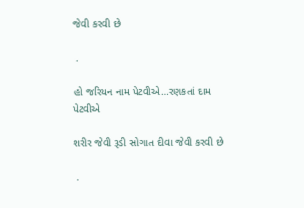જેવી કરવી છે

 .

હો જરિયન નામ પેટવીએ…રણકતાં દામ પેટવીએ

શરીર જેવી રૂડી સોગાત દીવા જેવી કરવી છે

 .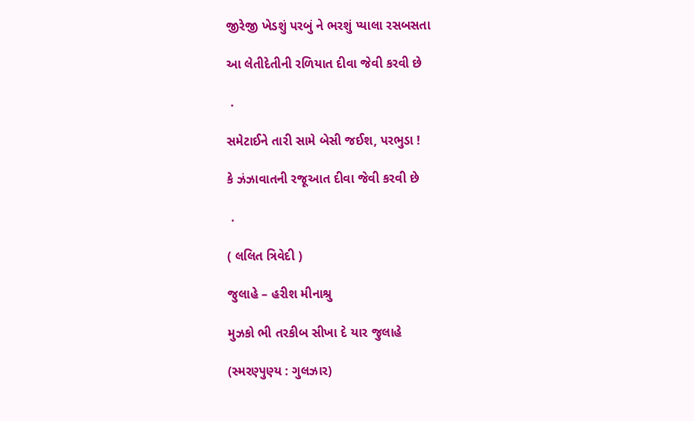જીરેજી ખેડશું પરબું ને ભરશું પ્યાલા રસબસતા

આ લેતીદેતીની રળિયાત દીવા જેવી કરવી છે

 .

સમેટાઈને તારી સામે બેસી જઈશ, પરભુડા !

કે ઝંઝાવાતની રજૂઆત દીવા જેવી કરવી છે

 .

( લલિત ત્રિવેદી )

જુલાહે – હરીશ મીનાશ્રુ

મુઝકો ભી તરકીબ સીખા દે યાર જુલાહે

(સ્મરણ્પુણ્ય : ગુલઝાર)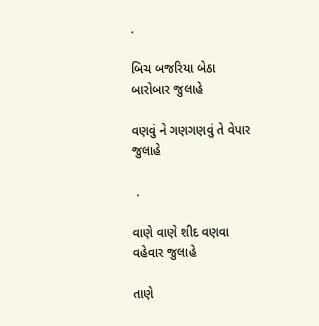.

બિચ બજરિયા બેઠા બારોબાર જુલાહે

વણવું ને ગણગણવું તે વેપાર જુલાહે

 .

વાણે વાણે શીદ વણવા વહેવાર જુલાહે

તાણે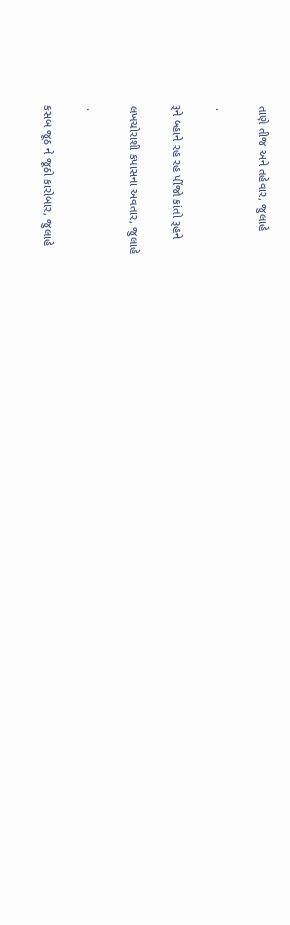તાણે તીજ અને તહેવાર, જુલાહે

 .

રૂને બ્હાને રહ રહ પીંજો કાંતો રૂહને

લખચોરાશી કપાસના અવતાર, જુલાહે

 .

કસબ જૂઠ ને જૂઠો કારોબાર, જુલાહે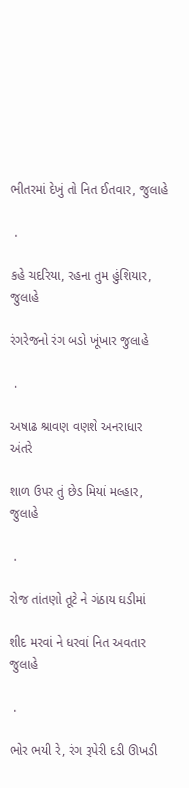ભીતરમાં દેખું તો નિત ઈતવાર, જુલાહે

 .

કહે ચદરિયા, રહના તુમ હુંશિયાર, જુલાહે

રંગરેજનો રંગ બડો ખૂંખાર જુલાહે

 .

અષાઢ શ્રાવણ વણશે અનરાધાર અંતરે

શાળ ઉપર તું છેડ મિયાં મલ્હાર, જુલાહે

 .

રોજ તાંતણો તૂટે ને ગંઠાય ઘડીમાં

શીદ મરવાં ને ધરવાં નિત અવતાર જુલાહે

 .

ભોર ભયી રે, રંગ રૂપેરી દડી ઊખડી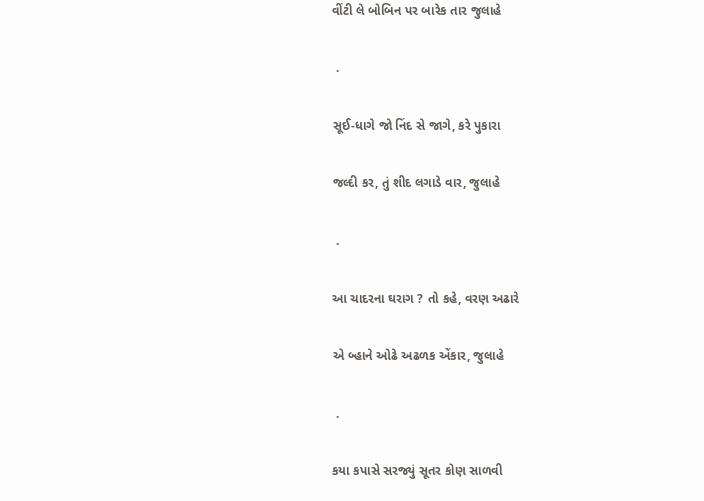વીંટી લે બોબિન પર બારેક તાર જુલાહે

 .

સૂઈ-ધાગે જો નિંદ સે જાગે, કરે પુકારા

જલ્દી કર, તું શીદ લગાડે વાર, જુલાહે

 .

આ ચાદરના ઘરાગ ? તો કહે, વરણ અઢારે

એ બ્હાને ઓઢે અઢળક એંકાર, જુલાહે

 .

કયા કપાસે સરજ્યું સૂતર કોણ સાળવી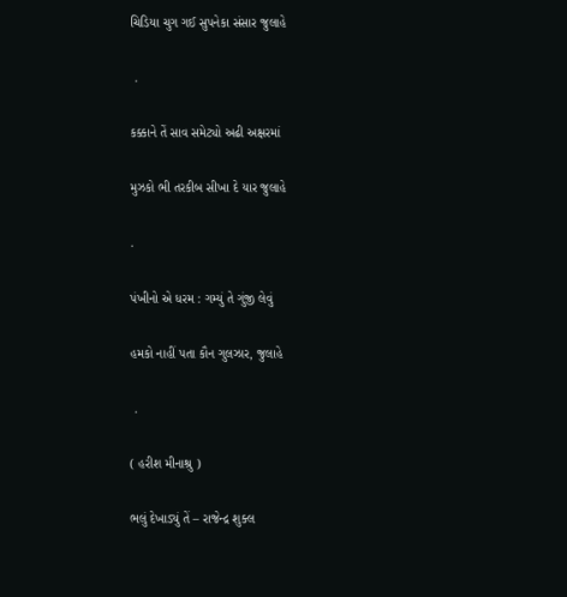ચિડિયા ચુગ ગઈ સુપનેકા સંસાર જુલાહે

 .

કક્કાને તેં સાવ સમેટ્યો અઢી અક્ષરમાં

મુઝકો ભી તરકીબ સીખા દે યાર જુલાહે

.

પંખીનો એ ધરમ : ગમ્યું તે ગુંજી લેવું

હમકો નાહીં પતા કૌન ગુલઝાર, જુલાહે

 .

( હરીશ મીનાશ્રુ )

ભલું દેખાડ્યું તેં – રાજેન્દ્ર શુક્લ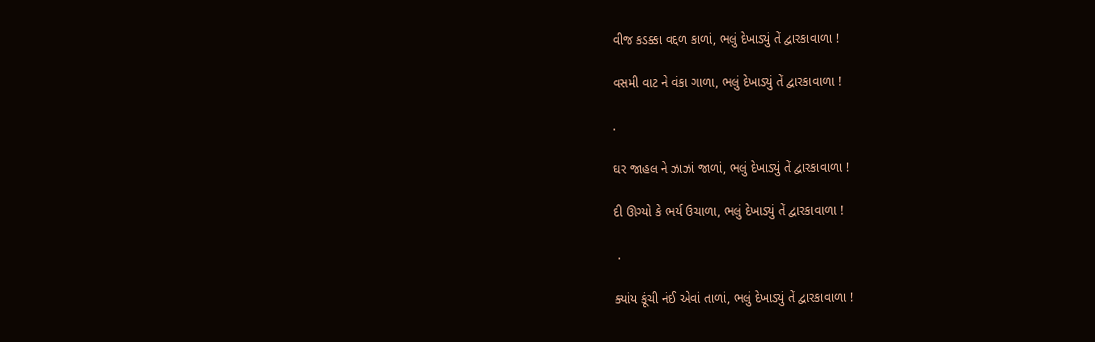વીજ કડક્કા વદ્દળ કાળાં, ભલું દેખાડ્યું તેં દ્વારકાવાળા !

વસમી વાટ ને વંકા ગાળા, ભલું દેખાડ્યું તેં દ્વારકાવાળા !

.

ઘર જાહલ ને ઝાઝાં જાળાં, ભલું દેખાડ્યું તેં દ્વારકાવાળા !

દી ઊગ્યો કે ભર્ય ઉચાળા, ભલું દેખાડ્યું તેં દ્વારકાવાળા !

 .

ક્યાંય કૂંચી નંઈ એવાં તાળાં, ભલું દેખાડ્યું તેં દ્વારકાવાળા !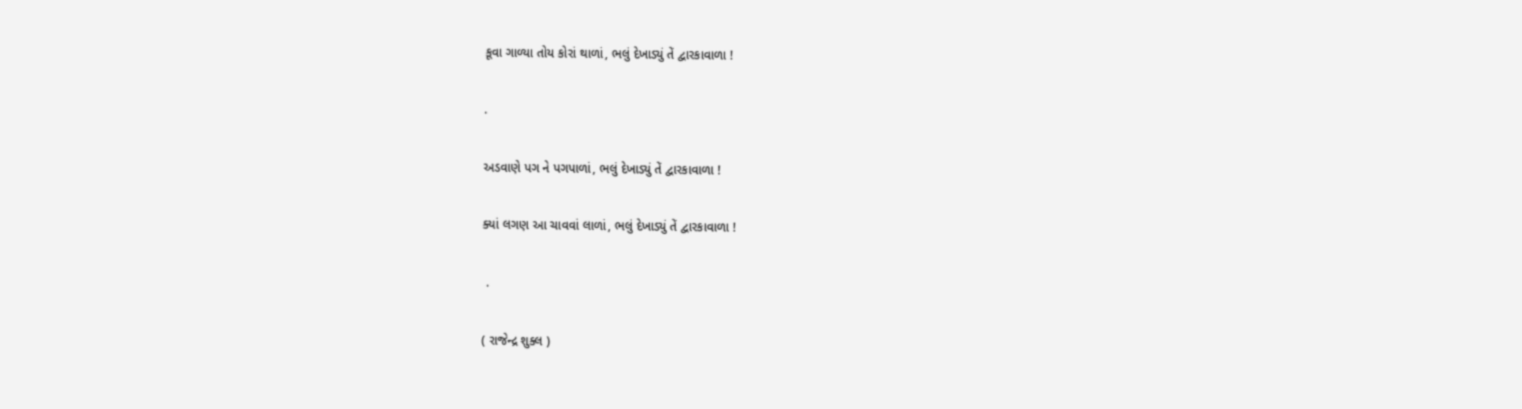કૂવા ગાળ્યા તોય કોરાં થાળાં, ભલું દેખાડ્યું તેં દ્વારકાવાળા !

.

અડવાણે પગ ને પગપાળાં, ભલું દેખાડ્યું તેં દ્વારકાવાળા !

ક્યાં લગણ આ ચાવવાં લાળાં, ભલું દેખાડ્યું તેં દ્વારકાવાળા !

 .

( રાજેન્દ્ર શુક્લ )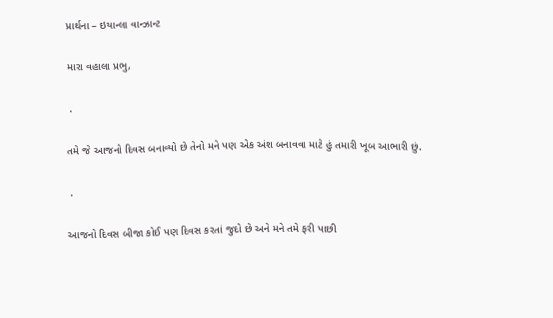પ્રાર્થના – ઇયાન્લા વાન્ઝાન્ટ

મારા વહાલા પ્રભુ,

 .

તમે જે આજનો દિવસ બનાવ્યો છે તેનો મને પણ એક અંશ બનાવવા માટે હું તમારી ખૂબ આભારી છું.

 .

આજનો દિવસ બીજા કોઈ પણ દિવસ કરતાં જુદો છે અને મને તમે ફરી પાછી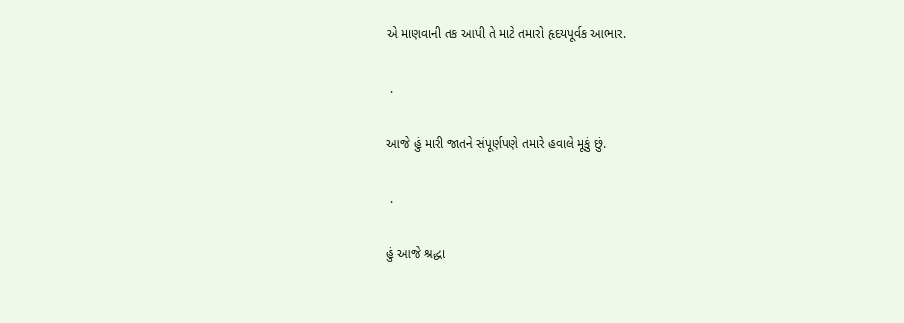એ માણવાની તક આપી તે માટે તમારો હૃદયપૂર્વક આભાર.

 .

આજે હું મારી જાતને સંપૂર્ણપણે તમારે હવાલે મૂકું છું.

 .

હું આજે શ્રદ્ધા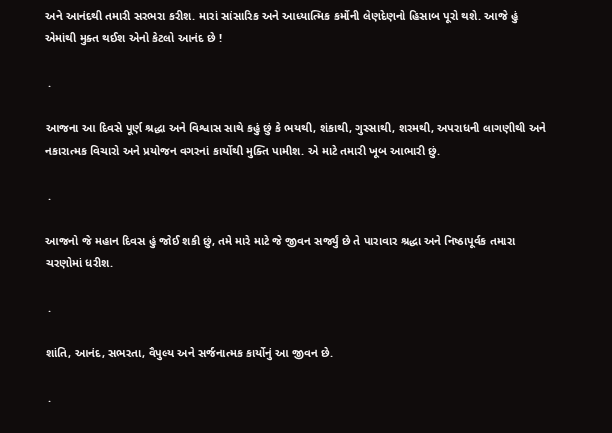અને આનંદથી તમારી સરભરા કરીશ. મારાં સાંસારિક અને આધ્યાત્મિક કર્મોની લેણદેણનો હિસાબ પૂરો થશે. આજે હું એમાંથી મુક્ત થઈશ એનો કેટલો આનંદ છે !

 .

આજના આ દિવસે પૂર્ણ શ્રદ્ધા અને વિશ્વાસ સાથે કહું છું કે ભયથી, શંકાથી, ગુસ્સાથી, શરમથી, અપરાધની લાગણીથી અને નકારાત્મક વિચારો અને પ્રયોજન વગરનાં કાર્યોથી મુક્તિ પામીશ. એ માટે તમારી ખૂબ આભારી છું.

 .

આજનો જે મહાન દિવસ હું જોઈ શકી છું, તમે મારે માટે જે જીવન સર્જ્યું છે તે પારાવાર શ્રદ્ધા અને નિષ્ઠાપૂર્વક તમારા ચરણોમાં ધરીશ.

 .

શાંતિ, આનંદ, સભરતા, વૈપુલ્ય અને સર્જનાત્મક કાર્યોનું આ જીવન છે.

 .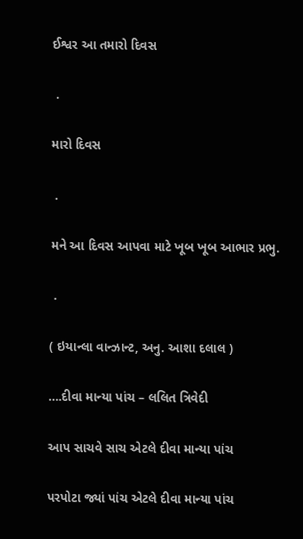ઈશ્વર આ તમારો દિવસ

 .

મારો દિવસ

 .

મને આ દિવસ આપવા માટે ખૂબ ખૂબ આભાર પ્રભુ.

 .

( ઇયાન્લા વાન્ઝાન્ટ, અનુ. આશા દલાલ )

….દીવા માન્યા પાંચ – લલિત ત્રિવેદી

આપ સાચવે સાચ એટલે દીવા માન્યા પાંચ

પરપોટા જ્યાં પાંચ એટલે દીવા માન્યા પાંચ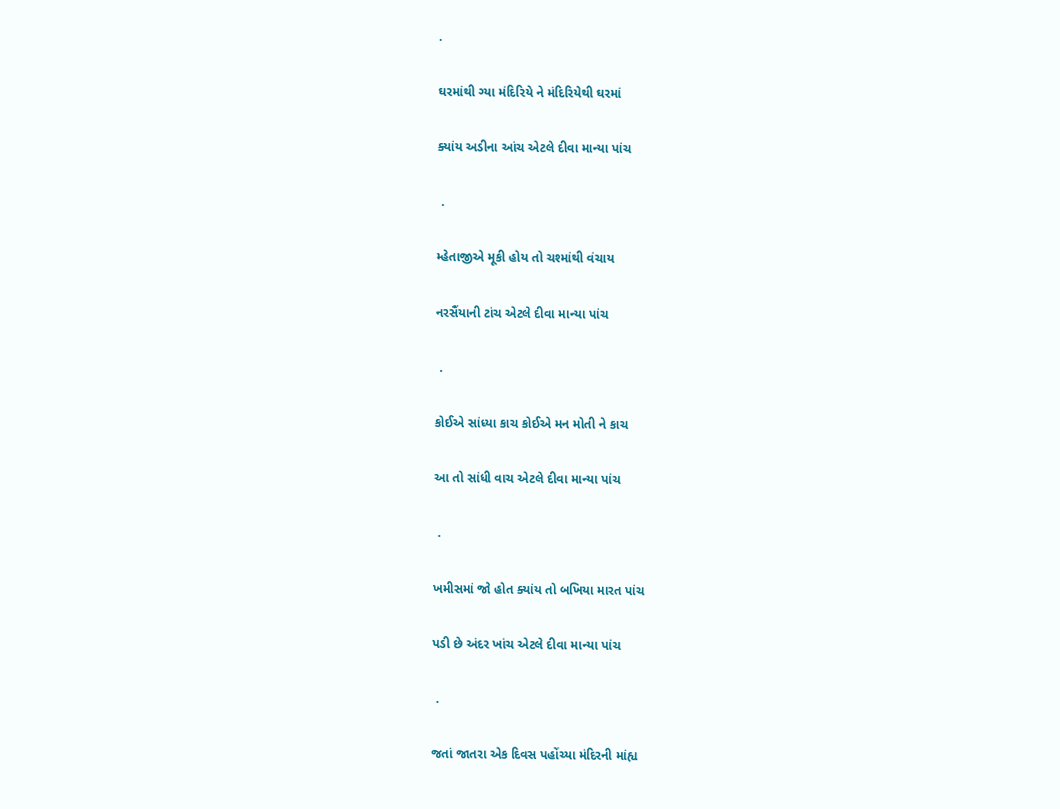.

ઘરમાંથી ગ્યા મંદિરિયે ને મંદિરિયેથી ઘરમાં

ક્યાંય અડીના આંચ એટલે દીવા માન્યા પાંચ

 .

મ્હેતાજીએ મૂકી હોય તો ચશ્માંથી વંચાય

નરસૈંયાની ટાંચ એટલે દીવા માન્યા પાંચ

 .

કોઈએ સાંધ્યા કાચ કોઈએ મન મોતી ને કાચ

આ તો સાંધી વાચ એટલે દીવા માન્યા પાંચ

 .

ખમીસમાં જો હોત ક્યાંય તો બખિયા મારત પાંચ

પડી છે અંદર ખાંચ એટલે દીવા માન્યા પાંચ

 .

જતાં જાતરા એક દિવસ પહોંચ્યા મંદિરની માંહ્ય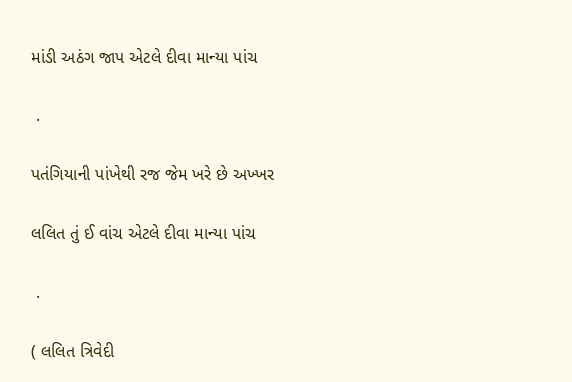માંડી અઠંગ જાપ એટલે દીવા માન્યા પાંચ

 .

પતંગિયાની પાંખેથી રજ જેમ ખરે છે અખ્ખર

લલિત તું ઈ વાંચ એટલે દીવા માન્યા પાંચ

 .

( લલિત ત્રિવેદી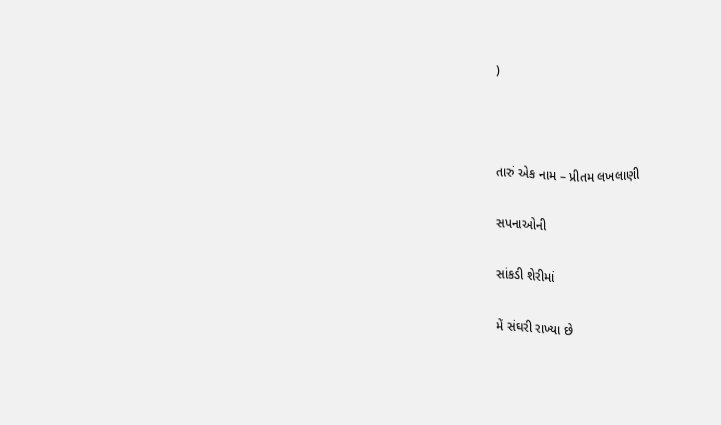)



તારું એક નામ – પ્રીતમ લખલાણી

સપનાઓની

સાંકડી શેરીમાં

મેં સંઘરી રાખ્યા છે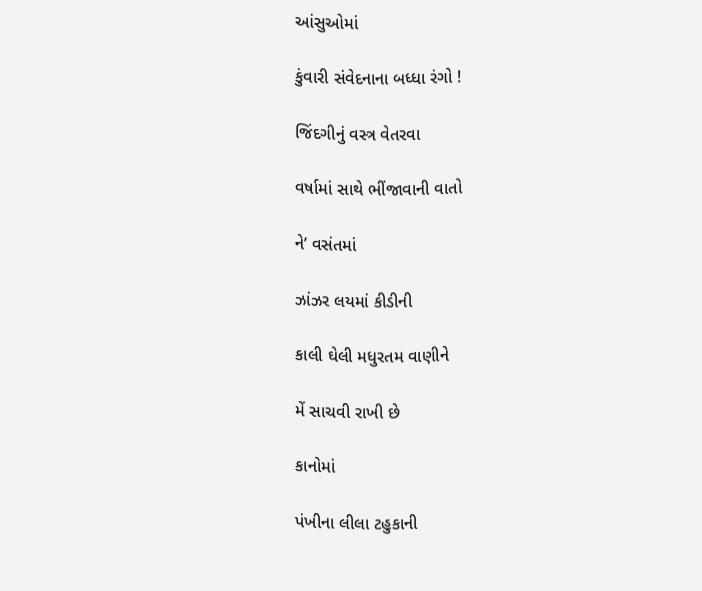આંસુઓમાં

કુંવારી સંવેદનાના બધ્ધા રંગો !

જિંદગીનું વસ્ત્ર વેતરવા

વર્ષામાં સાથે ભીંજાવાની વાતો

ને’ વસંતમાં

ઝાંઝર લયમાં કીડીની

કાલી ઘેલી મધુરતમ વાણીને

મેં સાચવી રાખી છે

કાનોમાં

પંખીના લીલા ટહુકાની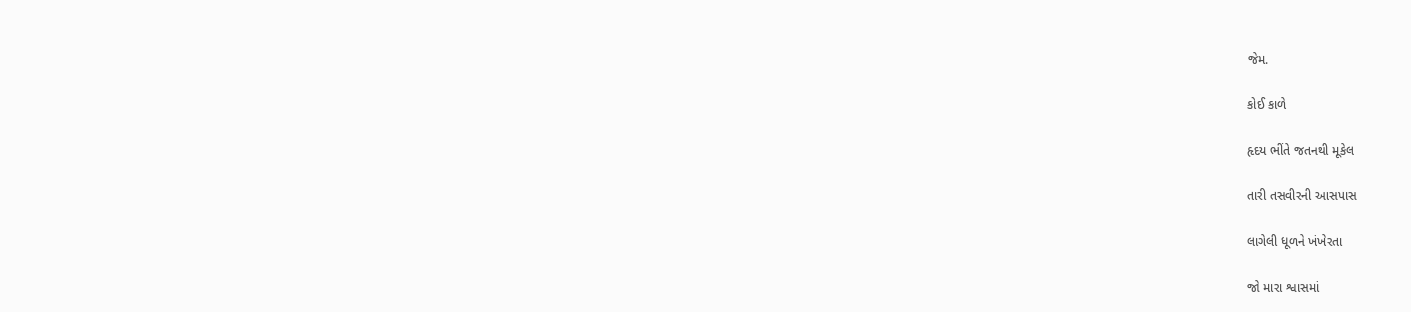જેમ.

કોઈ કાળે

હૃદય ભીંતે જતનથી મૂકેલ

તારી તસવીરની આસપાસ

લાગેલી ધૂળને ખંખેરતા

જો મારા શ્વાસમાં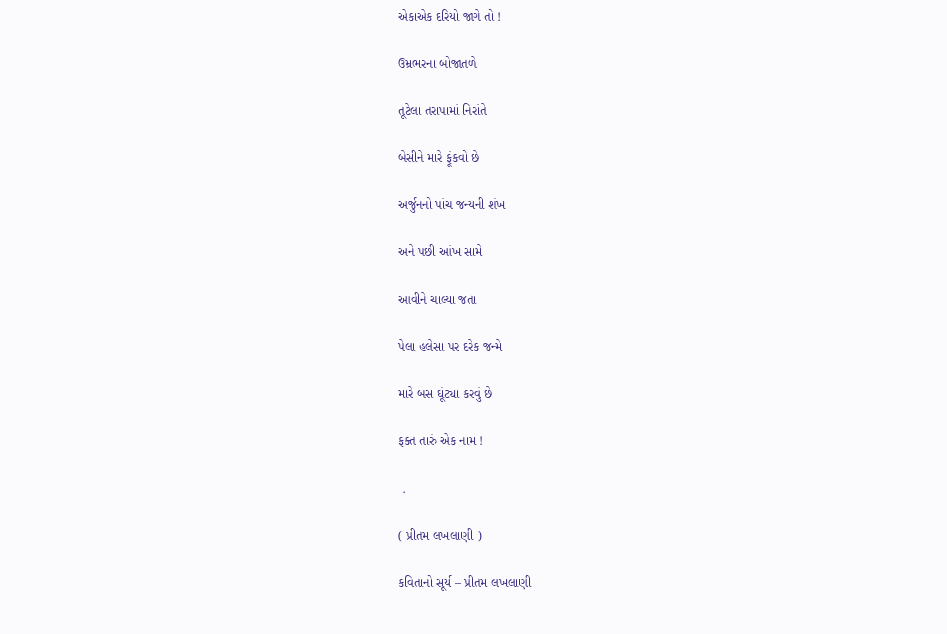એકાએક દરિયો જાગે તો !

ઉમ્રભરના બોજાતળે

તૂટેલા તરાપામાં નિરાંતે

બેસીને મારે ફૂંકવો છે

અર્જુનનો પાંચ જન્યની શંખ

અને પછી આંખ સામે

આવીને ચાલ્યા જતા

પેલા હલેસા પર દરેક જન્મે

મારે બસ ઘૂંટ્યા કરવું છે

ફક્ત તારું એક નામ !

 .

( પ્રીતમ લખલાણી )

કવિતાનો સૂર્ય – પ્રીતમ લખલાણી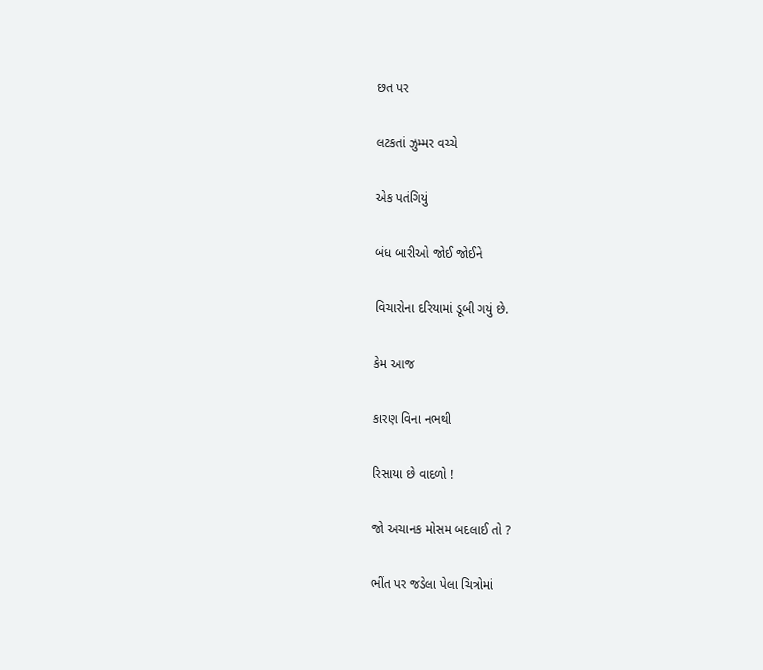છત પર

લટકતાં ઝુમ્મર વચ્ચે

એક પતંગિયું

બંધ બારીઓ જોઈ જોઈને

વિચારોના દરિયામાં ડૂબી ગયું છે.

કેમ આજ

કારણ વિના નભથી

રિસાયા છે વાદળો !

જો અચાનક મોસમ બદલાઈ તો ?

ભીંત પર જડેલા પેલા ચિત્રોમાં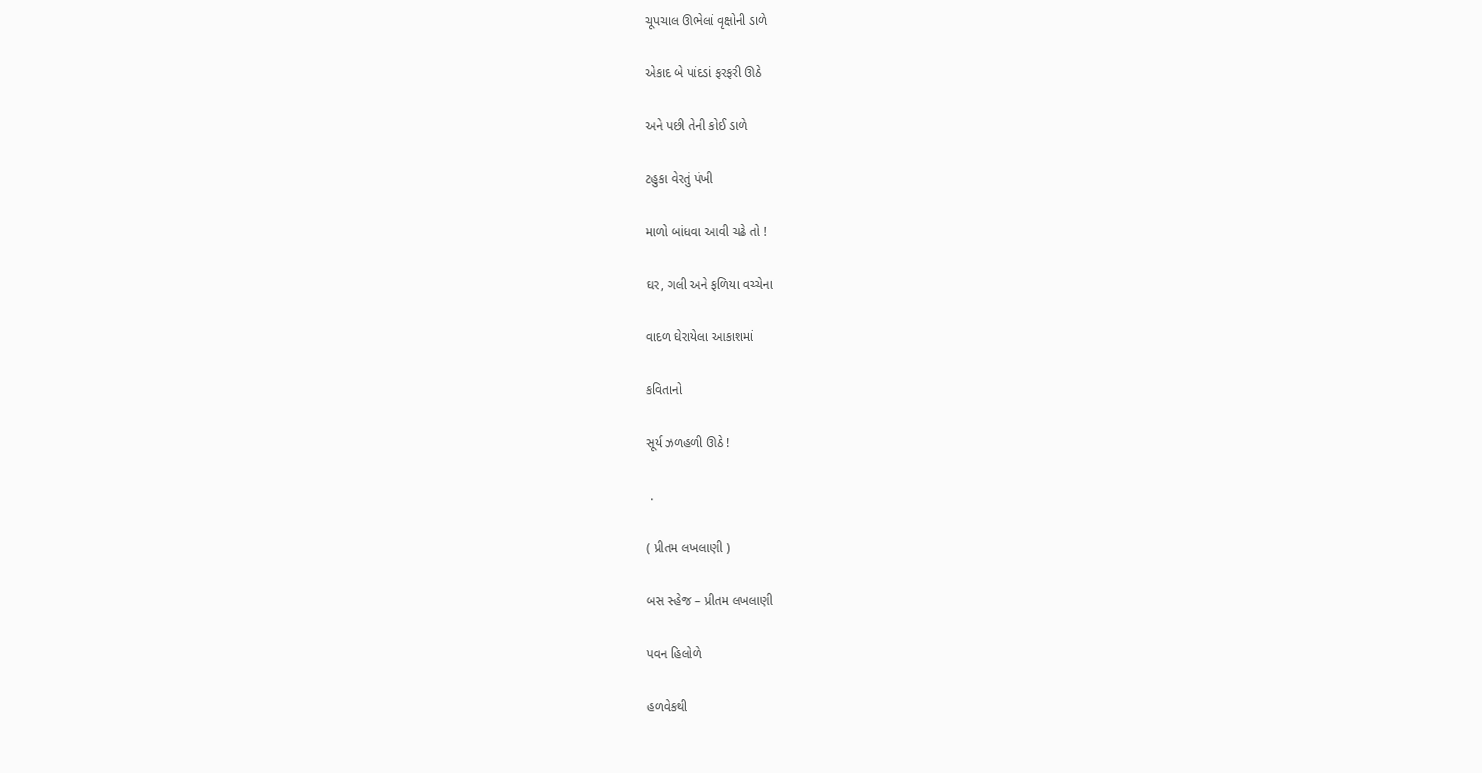ચૂપચાલ ઊભેલાં વૃક્ષોની ડાળે

એકાદ બે પાંદડાં ફરફરી ઊઠે

અને પછી તેની કોઈ ડાળે

ટહુકા વેરતું પંખી

માળો બાંધવા આવી ચઢે તો !

ઘર, ગલી અને ફળિયા વચ્ચેના

વાદળ ઘેરાયેલા આકાશમાં

કવિતાનો

સૂર્ય ઝળહળી ઊઠે !

 .

( પ્રીતમ લખલાણી )

બસ સ્હેજ – પ્રીતમ લખલાણી

પવન હિલોળે

હળવેકથી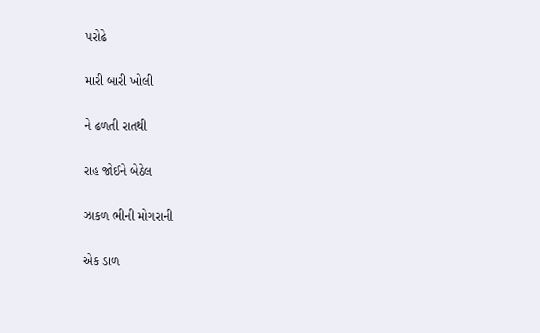પરોઢે

મારી બારી ખોલી

ને ઢળતી રાતથી

રાહ જોઈને બેઠેલ

ઝાકળ ભીની મોગરાની

એક ડાળ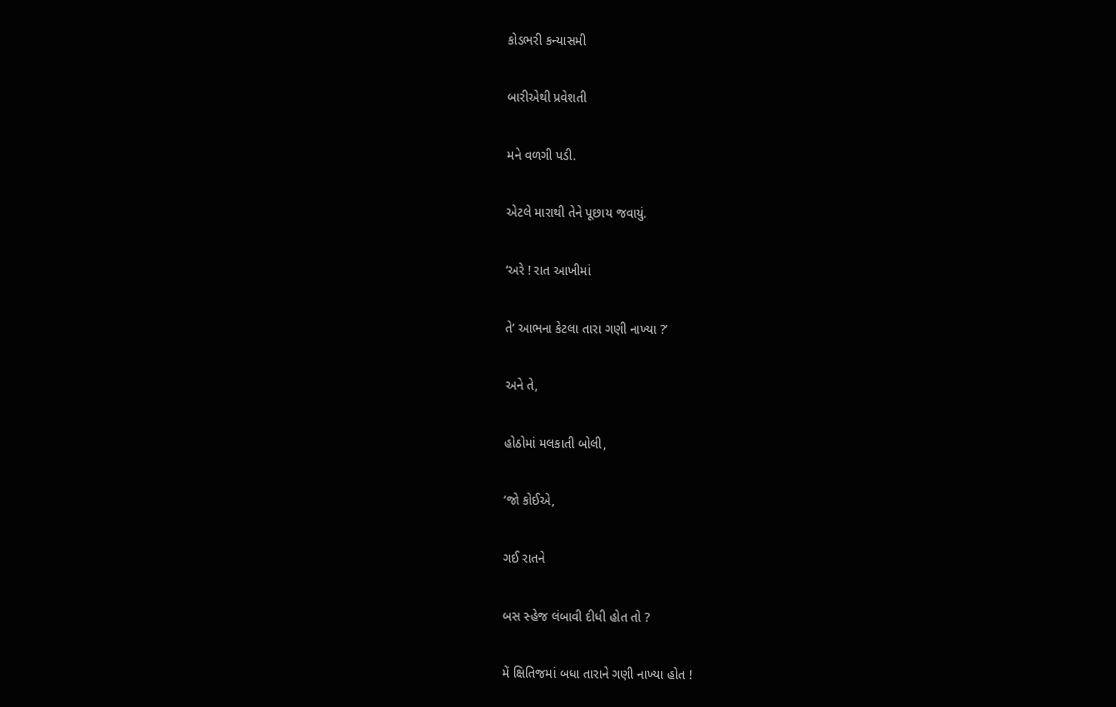કોડભરી કન્યાસમી

બારીએથી પ્રવેશતી

મને વળગી પડી.

એટલે મારાથી તેને પૂછાય જવાયું.

‘અરે ! રાત આખીમાં

તે’ આભના કેટલા તારા ગણી નાખ્યા ?’

અને તે,

હોઠોમાં મલકાતી બોલી,

‘જો કોઈએ,

ગઈ રાતને

બસ સ્હેજ લંબાવી દીધી હોત તો ?

મેં ક્ષિતિજમાં બધા તારાને ગણી નાખ્યા હોત !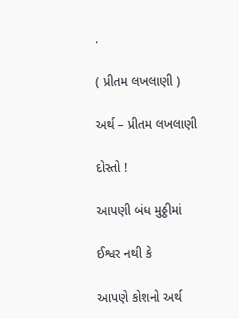.

( પ્રીતમ લખલાણી )

અર્થ – પ્રીતમ લખલાણી

દોસ્તો !

આપણી બંધ મુઠ્ઠીમાં

ઈશ્વર નથી કે

આપણે કોશનો અર્થ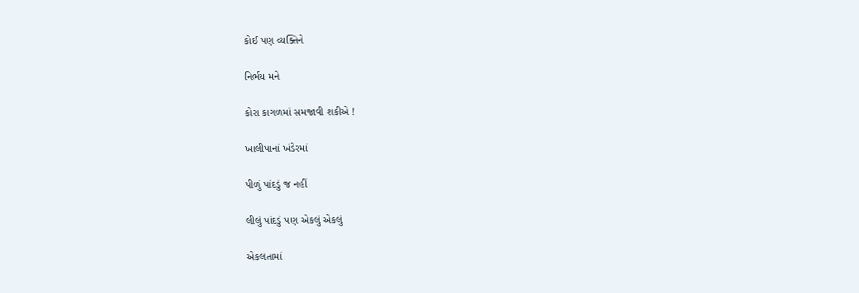કોઈ પણ વ્યક્તિને

નિર્ભય મને

કોરા કાગળમાં સમજાવી શકીએ !

ખાલીપાનાં ખંડેરમાં

પીળું પાંદડું જ નહીં

લીલું પાંદડું પણ એકલું એકલું

એકલતામાં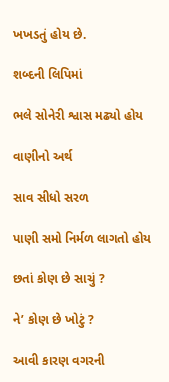ખખડતું હોય છે.

શબ્દની લિપિમાં

ભલે સોનેરી શ્વાસ મઢ્યો હોય

વાણીનો અર્થ

સાવ સીધો સરળ

પાણી સમો નિર્મળ લાગતો હોય

છતાં કોણ છે સાચું ?

ને’ કોણ છે ખોટું ?

આવી કારણ વગરની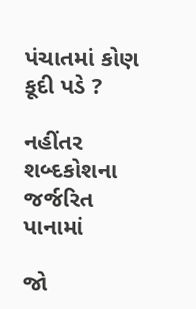પંચાતમાં કોણ કૂદી પડે ?

નહીંતર શબ્દકોશના જર્જરિત પાનામાં

જો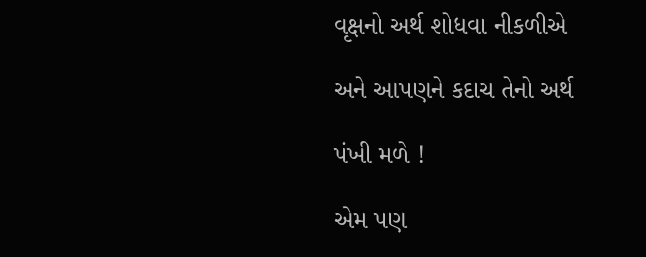વૃક્ષનો અર્થ શોધવા નીકળીએ

અને આપણને કદાચ તેનો અર્થ

પંખી મળે !

એમ પણ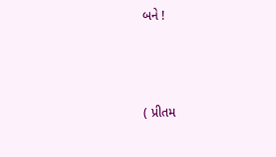બને !



( પ્રીતમ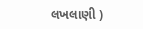લખલાણી )